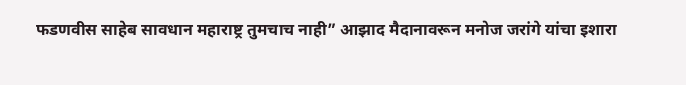फडणवीस साहेब सावधान महाराष्ट्र तुमचाच नाही” आझाद मैदानावरून मनोज जरांगे यांचा इशारा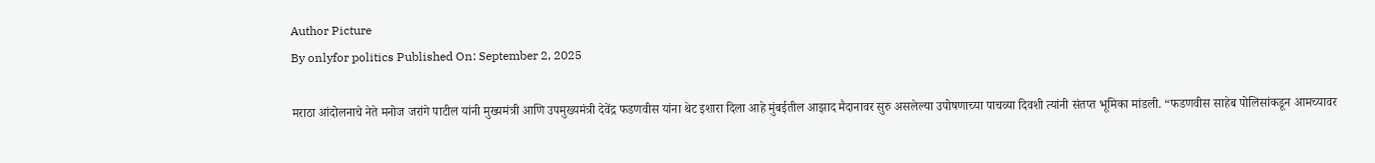Author Picture
By onlyfor politics Published On: September 2, 2025

मराठा आंदोलनाचे नेते मनोज जरांगे पाटील यांनी मुख्यमंत्री आणि उपमुख्यमंत्री देवेंद्र फडणवीस यांना थेट इशारा दिला आहे मुंबईतील आझाद मैदानावर सुरु असलेल्या उपोषणाच्या पाचव्या दिवशी त्यांनी संतप्त भूमिका मांडली. “फडणवीस साहेब पोलिसांकडून आमच्यावर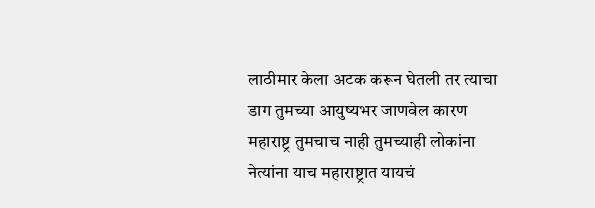लाठीमार केला अटक करून घेतली तर त्याचा डाग तुमच्या आयुष्यभर जाणवेल कारण महाराष्ट्र तुमचाच नाही तुमच्याही लोकांना नेत्यांना याच महाराष्ट्रात यायचं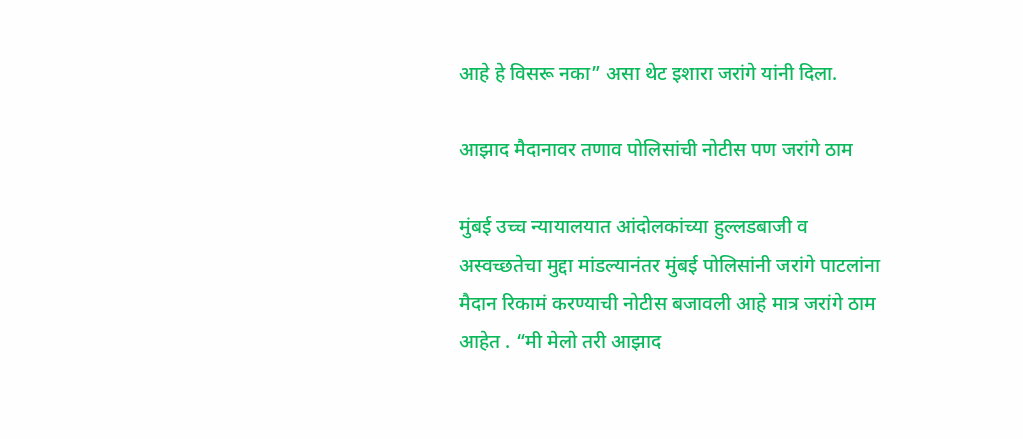आहे हे विसरू नका” असा थेट इशारा जरांगे यांनी दिला.

आझाद मैदानावर तणाव पोलिसांची नोटीस पण जरांगे ठाम

मुंबई उच्च न्यायालयात आंदोलकांच्या हुल्लडबाजी व अस्वच्छतेचा मुद्दा मांडल्यानंतर मुंबई पोलिसांनी जरांगे पाटलांना मैदान रिकामं करण्याची नोटीस बजावली आहे मात्र जरांगे ठाम आहेत . “मी मेलो तरी आझाद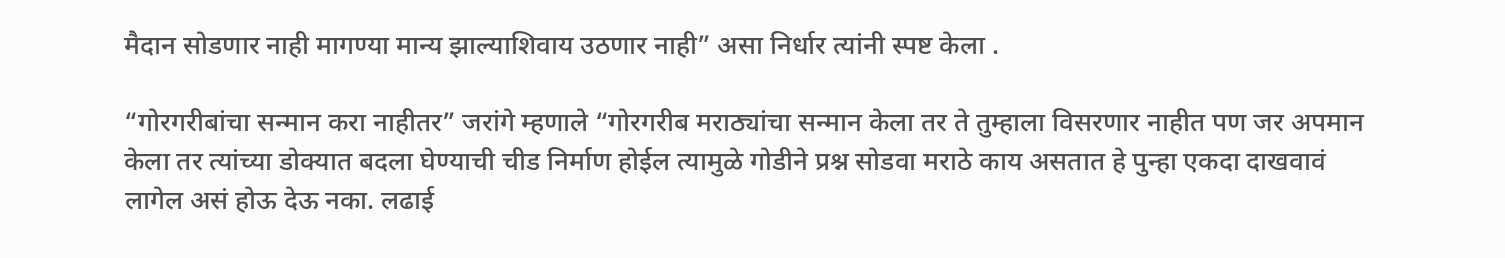मैदान सोडणार नाही मागण्या मान्य झाल्याशिवाय उठणार नाही” असा निर्धार त्यांनी स्पष्ट केला .

“गोरगरीबांचा सन्मान करा नाहीतर” जरांगे म्हणाले “गोरगरीब मराठ्यांचा सन्मान केला तर ते तुम्हाला विसरणार नाहीत पण जर अपमान केला तर त्यांच्या डोक्यात बदला घेण्याची चीड निर्माण होईल त्यामुळे गोडीने प्रश्न सोडवा मराठे काय असतात हे पुन्हा एकदा दाखवावं लागेल असं होऊ देऊ नका. लढाई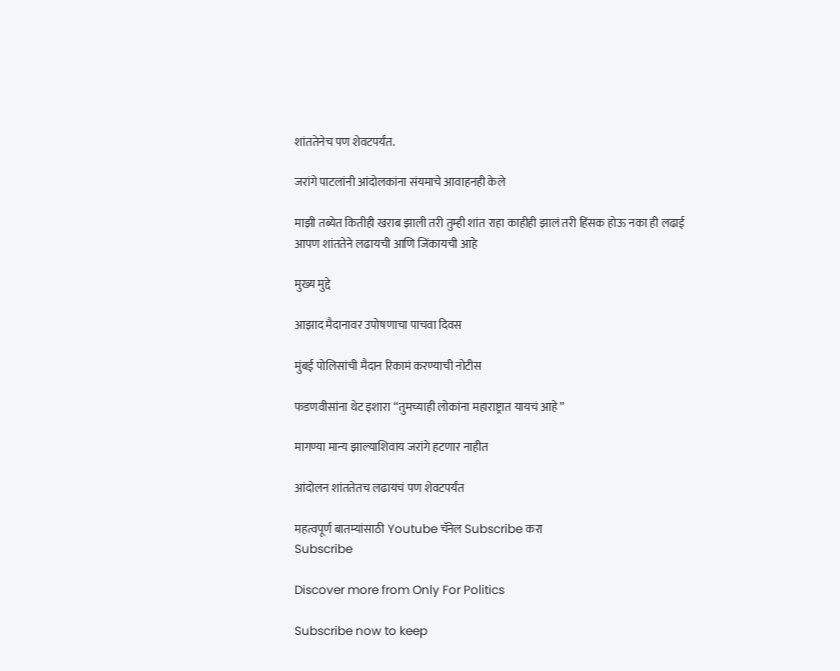शांततेनेच पण शेवटपर्यंत.

जरांगे पाटलांनी आंदोलकांना संयमाचे आवाहनही केले

माझी तब्येत कितीही खराब झाली तरी तुम्ही शांत राहा काहीही झालं तरी हिंसक होऊ नका ही लढाई आपण शांततेने लढायची आणि जिंकायची आहे

मुख्य मुद्दे

आझाद मैदानावर उपोषणाचा पाचवा दिवस

मुंबई पोलिसांची मैदान रिकामं करण्याची नोटीस

फडणवीसांना थेट इशारा “तुमच्याही लोकांना महाराष्ट्रात यायचं आहे”

मागण्या मान्य झाल्याशिवाय जरांगे हटणार नाहीत

आंदोलन शांततेतच लढायचं पण शेवटपर्यंत

महत्वपूर्ण बातम्यांसाठी Youtube चॅनेल Subscribe करा
Subscribe

Discover more from Only For Politics

Subscribe now to keep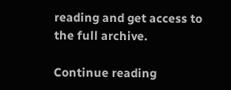reading and get access to the full archive.

Continue reading